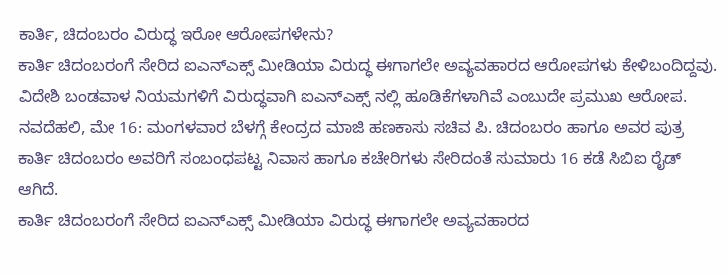ಕಾರ್ತಿ, ಚಿದಂಬರಂ ವಿರುದ್ಧ ಇರೋ ಆರೋಪಗಳೇನು?
ಕಾರ್ತಿ ಚಿದಂಬರಂಗೆ ಸೇರಿದ ಐಎನ್ಎಕ್ಸ್ ಮೀಡಿಯಾ ವಿರುದ್ಧ ಈಗಾಗಲೇ ಅವ್ಯವಹಾರದ ಆರೋಪಗಳು ಕೇಳಿಬಂದಿದ್ದವು. ವಿದೇಶಿ ಬಂಡವಾಳ ನಿಯಮಗಳಿಗೆ ವಿರುದ್ಧವಾಗಿ ಐಎನ್ಎಕ್ಸ್ ನಲ್ಲಿ ಹೂಡಿಕೆಗಳಾಗಿವೆ ಎಂಬುದೇ ಪ್ರಮುಖ ಆರೋಪ.
ನವದೆಹಲಿ, ಮೇ 16: ಮಂಗಳವಾರ ಬೆಳಗ್ಗೆ ಕೇಂದ್ರದ ಮಾಜಿ ಹಣಕಾಸು ಸಚಿವ ಪಿ. ಚಿದಂಬರಂ ಹಾಗೂ ಅವರ ಪುತ್ರ ಕಾರ್ತಿ ಚಿದಂಬರಂ ಅವರಿಗೆ ಸಂಬಂಧಪಟ್ಟ ನಿವಾಸ ಹಾಗೂ ಕಚೇರಿಗಳು ಸೇರಿದಂತೆ ಸುಮಾರು 16 ಕಡೆ ಸಿಬಿಐ ರೈಡ್ ಆಗಿದೆ.
ಕಾರ್ತಿ ಚಿದಂಬರಂಗೆ ಸೇರಿದ ಐಎನ್ಎಕ್ಸ್ ಮೀಡಿಯಾ ವಿರುದ್ಧ ಈಗಾಗಲೇ ಅವ್ಯವಹಾರದ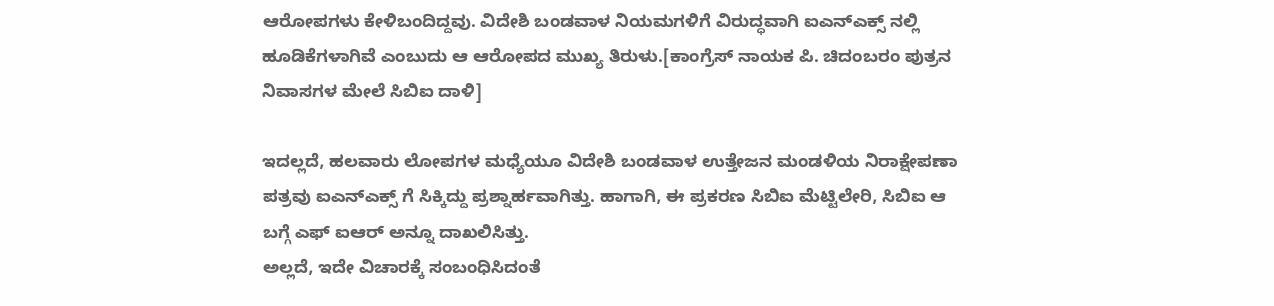ಆರೋಪಗಳು ಕೇಳಿಬಂದಿದ್ದವು. ವಿದೇಶಿ ಬಂಡವಾಳ ನಿಯಮಗಳಿಗೆ ವಿರುದ್ಧವಾಗಿ ಐಎನ್ಎಕ್ಸ್ ನಲ್ಲಿ ಹೂಡಿಕೆಗಳಾಗಿವೆ ಎಂಬುದು ಆ ಆರೋಪದ ಮುಖ್ಯ ತಿರುಳು.[ಕಾಂಗ್ರೆಸ್ ನಾಯಕ ಪಿ. ಚಿದಂಬರಂ ಪುತ್ರನ ನಿವಾಸಗಳ ಮೇಲೆ ಸಿಬಿಐ ದಾಳಿ]

ಇದಲ್ಲದೆ, ಹಲವಾರು ಲೋಪಗಳ ಮಧ್ಯೆಯೂ ವಿದೇಶಿ ಬಂಡವಾಳ ಉತ್ತೇಜನ ಮಂಡಳಿಯ ನಿರಾಕ್ಷೇಪಣಾ ಪತ್ರವು ಐಎನ್ಎಕ್ಸ್ ಗೆ ಸಿಕ್ಕಿದ್ದು ಪ್ರಶ್ನಾರ್ಹವಾಗಿತ್ತು. ಹಾಗಾಗಿ, ಈ ಪ್ರಕರಣ ಸಿಬಿಐ ಮೆಟ್ಟಿಲೇರಿ, ಸಿಬಿಐ ಆ ಬಗ್ಗೆ ಎಫ್ ಐಆರ್ ಅನ್ನೂ ದಾಖಲಿಸಿತ್ತು.
ಅಲ್ಲದೆ, ಇದೇ ವಿಚಾರಕ್ಕೆ ಸಂಬಂಧಿಸಿದಂತೆ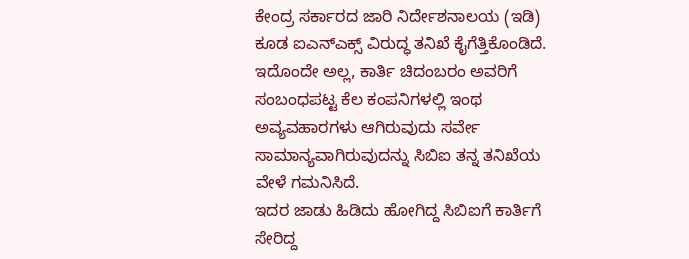ಕೇಂದ್ರ ಸರ್ಕಾರದ ಜಾರಿ ನಿರ್ದೇಶನಾಲಯ (ಇಡಿ) ಕೂಡ ಐಎನ್ಎಕ್ಸ್ ವಿರುದ್ಧ ತನಿಖೆ ಕೈಗೆತ್ತಿಕೊಂಡಿದೆ.
ಇದೊಂದೇ ಅಲ್ಲ, ಕಾರ್ತಿ ಚಿದಂಬರಂ ಅವರಿಗೆ ಸಂಬಂಧಪಟ್ಟ ಕೆಲ ಕಂಪನಿಗಳಲ್ಲಿ ಇಂಥ ಅವ್ಯವಹಾರಗಳು ಆಗಿರುವುದು ಸರ್ವೇ ಸಾಮಾನ್ಯವಾಗಿರುವುದನ್ನು ಸಿಬಿಐ ತನ್ನ ತನಿಖೆಯ ವೇಳೆ ಗಮನಿಸಿದೆ.
ಇದರ ಜಾಡು ಹಿಡಿದು ಹೋಗಿದ್ದ ಸಿಬಿಐಗೆ ಕಾರ್ತಿಗೆ ಸೇರಿದ್ದ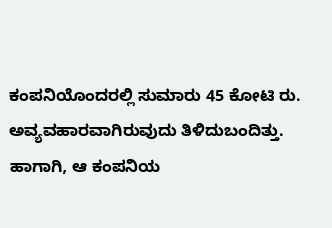ಕಂಪನಿಯೊಂದರಲ್ಲಿ ಸುಮಾರು 45 ಕೋಟಿ ರು. ಅವ್ಯವಹಾರವಾಗಿರುವುದು ತಿಳಿದುಬಂದಿತ್ತು. ಹಾಗಾಗಿ, ಆ ಕಂಪನಿಯ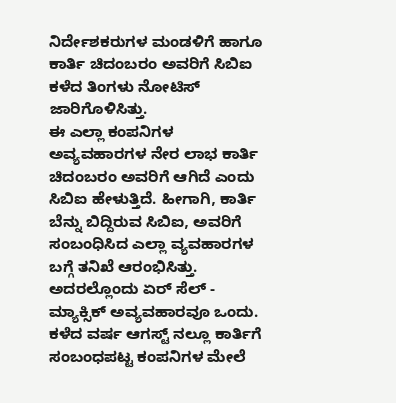ನಿರ್ದೇಶಕರುಗಳ ಮಂಡಳಿಗೆ ಹಾಗೂ ಕಾರ್ತಿ ಚಿದಂಬರಂ ಅವರಿಗೆ ಸಿಬಿಐ ಕಳೆದ ತಿಂಗಳು ನೋಟಿಸ್ ಜಾರಿಗೊಳಿಸಿತ್ತು.
ಈ ಎಲ್ಲಾ ಕಂಪನಿಗಳ ಅವ್ಯವಹಾರಗಳ ನೇರ ಲಾಭ ಕಾರ್ತಿ ಚಿದಂಬರಂ ಅವರಿಗೆ ಆಗಿದೆ ಎಂದು ಸಿಬಿಐ ಹೇಳುತ್ತಿದೆ. ಹೀಗಾಗಿ, ಕಾರ್ತಿ ಬೆನ್ನು ಬಿದ್ದಿರುವ ಸಿಬಿಐ, ಅವರಿಗೆ ಸಂಬಂಧಿಸಿದ ಎಲ್ಲಾ ವ್ಯವಹಾರಗಳ ಬಗ್ಗೆ ತನಿಖೆ ಆರಂಭಿಸಿತ್ತು. ಅದರಲ್ಲೊಂದು ಏರ್ ಸೆಲ್ - ಮ್ಯಾಕ್ಸಿಕ್ ಅವ್ಯವಹಾರವೂ ಒಂದು.
ಕಳೆದ ವರ್ಷ ಆಗಸ್ಟ್ ನಲ್ಲೂ ಕಾರ್ತಿಗೆ ಸಂಬಂಧಪಟ್ಟ ಕಂಪನಿಗಳ ಮೇಲೆ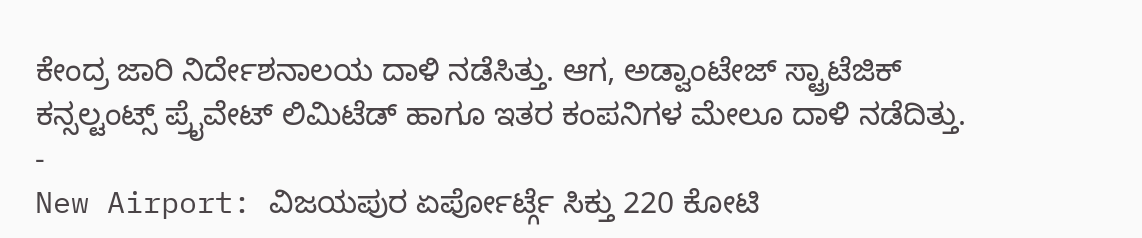ಕೇಂದ್ರ ಜಾರಿ ನಿರ್ದೇಶನಾಲಯ ದಾಳಿ ನಡೆಸಿತ್ತು. ಆಗ, ಅಡ್ವಾಂಟೇಜ್ ಸ್ಟ್ರಾಟೆಜಿಕ್ ಕನ್ಸಲ್ಟಂಟ್ಸ್ ಪ್ರೈವೇಟ್ ಲಿಮಿಟೆಡ್ ಹಾಗೂ ಇತರ ಕಂಪನಿಗಳ ಮೇಲೂ ದಾಳಿ ನಡೆದಿತ್ತು.
-
New Airport: ವಿಜಯಪುರ ಏರ್ಪೋರ್ಟ್ಗೆ ಸಿಕ್ತು 220 ಕೋಟಿ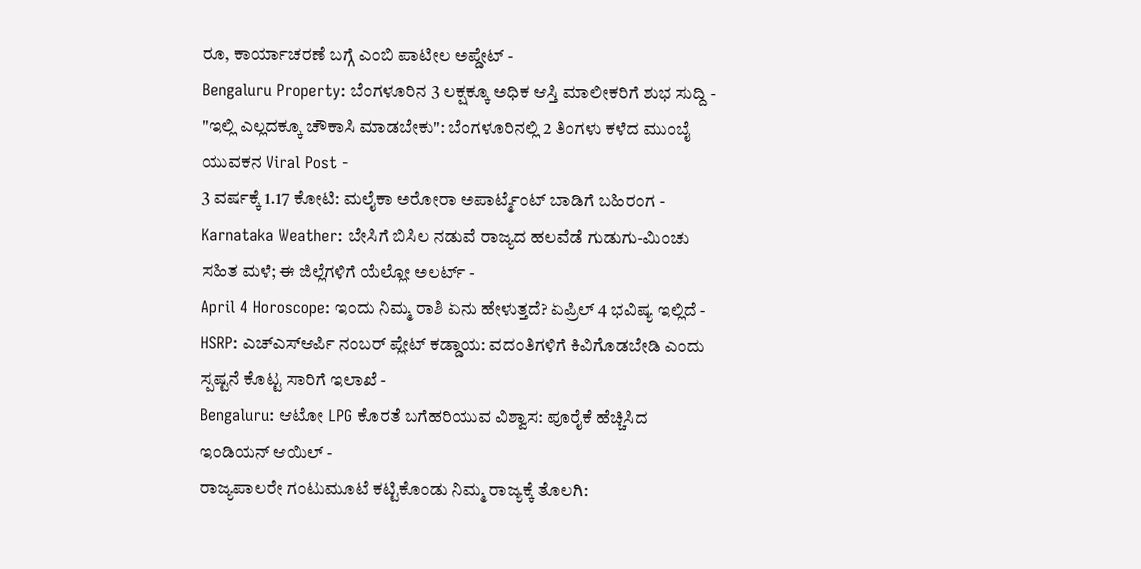ರೂ, ಕಾರ್ಯಾಚರಣೆ ಬಗ್ಗೆ ಎಂಬಿ ಪಾಟೀಲ ಅಪ್ಡೇಟ್ -
Bengaluru Property: ಬೆಂಗಳೂರಿನ 3 ಲಕ್ಷಕ್ಕೂ ಅಧಿಕ ಆಸ್ತಿ ಮಾಲೀಕರಿಗೆ ಶುಭ ಸುದ್ದಿ -
"ಇಲ್ಲಿ ಎಲ್ಲದಕ್ಕೂ ಚೌಕಾಸಿ ಮಾಡಬೇಕು": ಬೆಂಗಳೂರಿನಲ್ಲಿ 2 ತಿಂಗಳು ಕಳೆದ ಮುಂಬೈ ಯುವಕನ Viral Post -
3 ವರ್ಷಕ್ಕೆ 1.17 ಕೋಟಿ: ಮಲೈಕಾ ಅರೋರಾ ಅಪಾರ್ಟ್ಮೆಂಟ್ ಬಾಡಿಗೆ ಬಹಿರಂಗ -
Karnataka Weather: ಬೇಸಿಗೆ ಬಿಸಿಲ ನಡುವೆ ರಾಜ್ಯದ ಹಲವೆಡೆ ಗುಡುಗು-ಮಿಂಚು ಸಹಿತ ಮಳೆ; ಈ ಜಿಲ್ಲೆಗಳಿಗೆ ಯೆಲ್ಲೋ ಅಲರ್ಟ್ -
April 4 Horoscope: ಇಂದು ನಿಮ್ಮ ರಾಶಿ ಏನು ಹೇಳುತ್ತದೆ? ಏಪ್ರಿಲ್ 4 ಭವಿಷ್ಯ ಇಲ್ಲಿದೆ -
HSRP: ಎಚ್ಎಸ್ಆರ್ಪಿ ನಂಬರ್ ಪ್ಲೇಟ್ ಕಡ್ಡಾಯ: ವದಂತಿಗಳಿಗೆ ಕಿವಿಗೊಡಬೇಡಿ ಎಂದು ಸ್ಪಷ್ಟನೆ ಕೊಟ್ಟ ಸಾರಿಗೆ ಇಲಾಖೆ -
Bengaluru: ಆಟೋ LPG ಕೊರತೆ ಬಗೆಹರಿಯುವ ವಿಶ್ವಾಸ: ಪೂರೈಕೆ ಹೆಚ್ಚಿಸಿದ ಇಂಡಿಯನ್ ಆಯಿಲ್ -
ರಾಜ್ಯಪಾಲರೇ ಗಂಟುಮೂಟೆ ಕಟ್ಟಿಕೊಂಡು ನಿಮ್ಮ ರಾಜ್ಯಕ್ಕೆ ತೊಲಗಿ: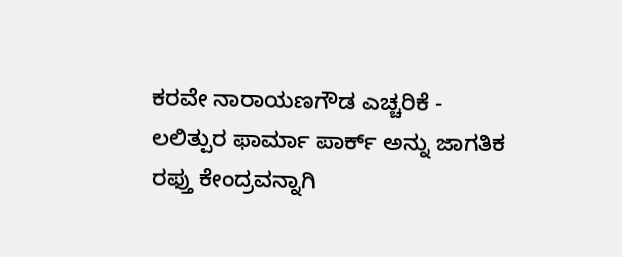ಕರವೇ ನಾರಾಯಣಗೌಡ ಎಚ್ಚರಿಕೆ -
ಲಲಿತ್ಪುರ ಫಾರ್ಮಾ ಪಾರ್ಕ್ ಅನ್ನು ಜಾಗತಿಕ ರಫ್ತು ಕೇಂದ್ರವನ್ನಾಗಿ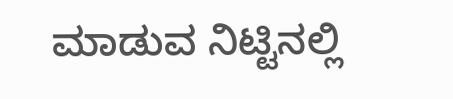ಮಾಡುವ ನಿಟ್ಟಿನಲ್ಲಿ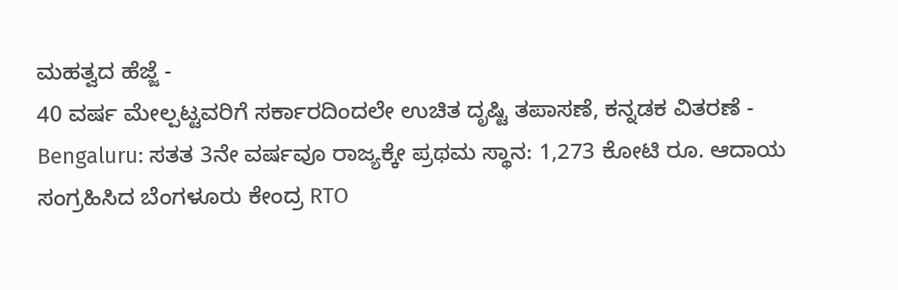ಮಹತ್ವದ ಹೆಜ್ಜೆ -
40 ವರ್ಷ ಮೇಲ್ಪಟ್ಟವರಿಗೆ ಸರ್ಕಾರದಿಂದಲೇ ಉಚಿತ ದೃಷ್ಟಿ ತಪಾಸಣೆ, ಕನ್ನಡಕ ವಿತರಣೆ -
Bengaluru: ಸತತ 3ನೇ ವರ್ಷವೂ ರಾಜ್ಯಕ್ಕೇ ಪ್ರಥಮ ಸ್ಥಾನ: 1,273 ಕೋಟಿ ರೂ. ಆದಾಯ ಸಂಗ್ರಹಿಸಿದ ಬೆಂಗಳೂರು ಕೇಂದ್ರ RTO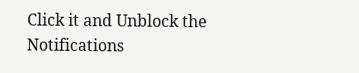Click it and Unblock the Notifications